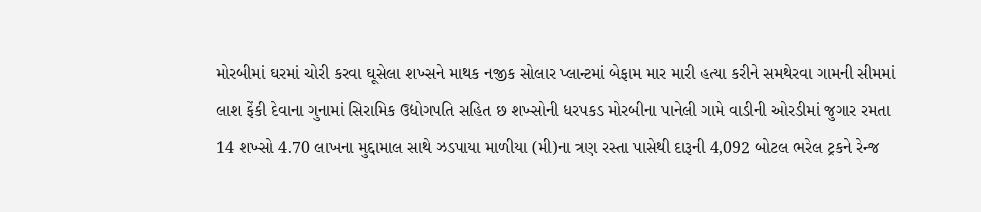મોરબીમાં ઘરમાં ચોરી કરવા ઘૂસેલા શખ્સને માથક નજીક સોલાર પ્લાન્ટમાં બેફામ માર મારી હત્યા કરીને સમથેરવા ગામની સીમમાં લાશ ફેંકી દેવાના ગુનામાં સિરામિક ઉદ્યોગપતિ સહિત છ શખ્સોની ધરપકડ મોરબીના પાનેલી ગામે વાડીની ઓરડીમાં જુગાર રમતા 14 શખ્સો 4.70 લાખના મુદ્દામાલ સાથે ઝડપાયા માળીયા (મી)ના ત્રણ રસ્તા પાસેથી દારૂની 4,092 બોટલ ભરેલ ટ્રકને રેન્જ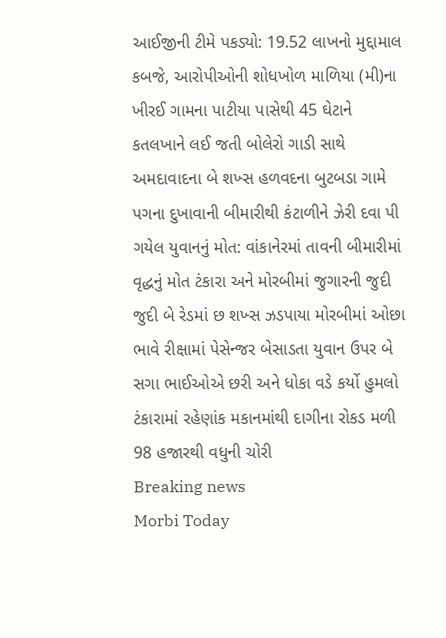આઈજીની ટીમે પકડ્યો: 19.52 લાખનો મુદ્દામાલ કબજે, આરોપીઓની શોધખોળ માળિયા (મી)ના ખીરઈ ગામના પાટીયા પાસેથી 45 ઘેટાને કતલખાને લઈ જતી બોલેરો ગાડી સાથે અમદાવાદના બે શખ્સ હળવદના બુટબડા ગામે પગના દુખાવાની બીમારીથી કંટાળીને ઝેરી દવા પી ગયેલ યુવાનનું મોત: વાંકાનેરમાં તાવની બીમારીમાં વૃદ્ધનું મોત ટંકારા અને મોરબીમાં જુગારની જુદી જુદી બે રેડમાં છ શખ્સ ઝડપાયા મોરબીમાં ઓછા ભાવે રીક્ષામાં પેસેન્જર બેસાડતા યુવાન ઉપર બે સગા ભાઈઓએ છરી અને ધોકા વડે કર્યો હુમલો ટંકારામાં રહેણાંક મકાનમાંથી દાગીના રોકડ મળી 98 હજારથી વધુની ચોરી
Breaking news
Morbi Today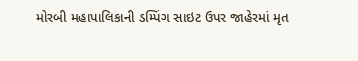મોરબી મહાપાલિકાની ડમ્પિંગ સાઇટ ઉપર જાહેરમાં મૃત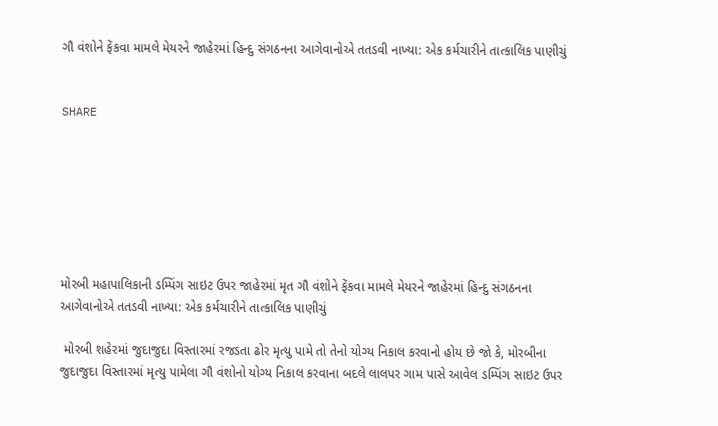ગૌ વંશોને ફેંકવા મામલે મેયરને જાહેરમાં હિન્દુ સંગઠનના આગેવાનોએ તતડવી નાખ્યા: એક કર્મચારીને તાત્કાલિક પાણીચું


SHARE







મોરબી મહાપાલિકાની ડમ્પિંગ સાઇટ ઉપર જાહેરમાં મૃત ગૌ વંશોને ફેંકવા મામલે મેયરને જાહેરમાં હિન્દુ સંગઠનના આગેવાનોએ તતડવી નાખ્યા: એક કર્મચારીને તાત્કાલિક પાણીચું

 મોરબી શહેરમાં જુદાજુદા વિસ્તારમાં રજડતા ઢોર મૃત્યુ પામે તો તેનો યોગ્ય નિકાલ કરવાનો હોય છે જો કે, મોરબીના જુદાજુદા વિસ્તારમાં મૃત્યુ પામેલા ગૌ વંશોનો યોગ્ય નિકાલ કરવાના બદલે લાલપર ગામ પાસે આવેલ ડમ્પિંગ સાઇટ ઉપર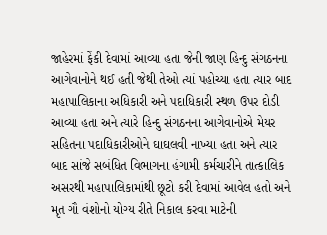જાહેરમાં ફેંકી દેવામાં આવ્યા હતા જેની જાણ હિન્દુ સંગઠનના આગેવાનોને થઈ હતી જેથી તેઓ ત્યાં પહોચ્યા હતા ત્યાર બાદ મહાપાલિકાના અધિકારી અને પદાધિકારી સ્થળ ઉપર દોડી આવ્યા હતા અને ત્યારે હિન્દુ સંગઠનના આગેવાનોએ મેયર સહિતના પદાધિકારીઓને ઘાઘલવી નાખ્યા હતા અને ત્યાર બાદ સાંજે સબંધિત વિભાગના હંગામી કર્મચારીને તાત્કાલિક અસરથી મહાપાલિકામાંથી છૂટો કરી દેવામાં આવેલ હતો અને મૃત ગૌ વંશોનો યોગ્ય રીતે નિકાલ કરવા માટેની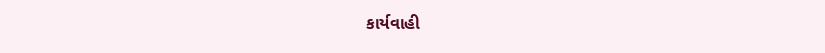કાર્યવાહી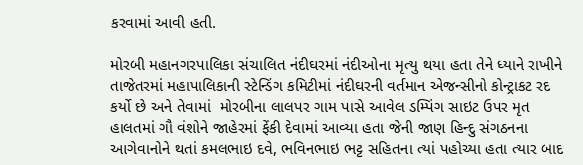કરવામાં આવી હતી.

મોરબી મહાનગરપાલિકા સંચાલિત નંદીઘરમાં નંદીઓના મૃત્યુ થયા હતા તેને ધ્યાને રાખીને તાજેતરમાં મહાપાલિકાની સ્ટેન્ડિંગ કમિટીમાં નંદીઘરની વર્તમાન એજન્સીનો કોન્ટ્રાકટ રદ કર્યો છે અને તેવામાં  મોરબીના લાલપર ગામ પાસે આવેલ ડમ્પિંગ સાઇટ ઉપર મૃત હાલતમાં ગૌ વંશોને જાહેરમાં ફેંકી દેવામાં આવ્યા હતા જેની જાણ હિન્દુ સંગઠનના આગેવાનોને થતાં કમલભાઇ દવે, ભવિનભાઇ ભટ્ટ સહિતના ત્યાં પહોચ્યા હતા ત્યાર બાદ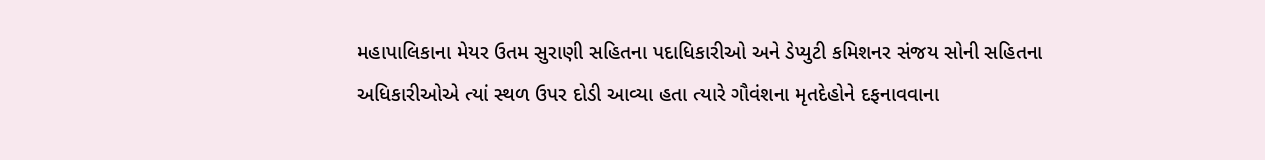મહાપાલિકાના મેયર ઉતમ સુરાણી સહિતના પદાધિકારીઓ અને ડેપ્યુટી કમિશનર સંજય સોની સહિતના અધિકારીઓએ ત્યાં સ્થળ ઉપર દોડી આવ્યા હતા ત્યારે ગૌવંશના મૃતદેહોને દફનાવવાના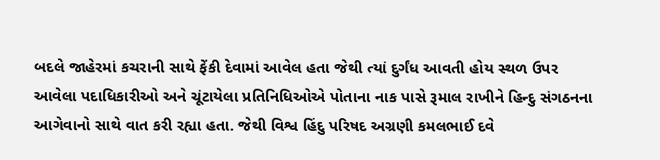બદલે જાહેરમાં કચરાની સાથે ફેંકી દેવામાં આવેલ હતા જેથી ત્યાં દુર્ગંધ આવતી હોય સ્થળ ઉપર આવેલા પદાધિકારીઓ અને ચૂંટાયેલા પ્રતિનિધિઓએ પોતાના નાક પાસે રૂમાલ રાખીને હિન્દુ સંગઠનના આગેવાનો સાથે વાત કરી રહ્યા હતા. જેથી વિશ્વ હિંદુ પરિષદ અગ્રણી કમલભાઈ દવે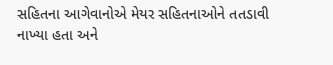સહિતના આગેવાનોએ મેયર સહિતનાઓને તતડાવી નાખ્યા હતા અને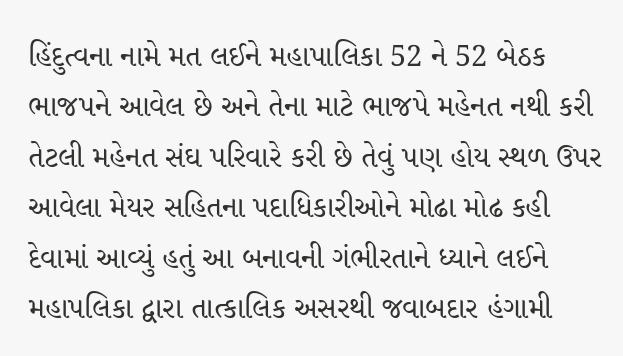હિંદુત્વના નામે મત લઈને મહાપાલિકા 52 ને 52 બેઠક ભાજપને આવેલ છે અને તેના માટે ભાજપે મહેનત નથી કરી તેટલી મહેનત સંઘ પરિવારે કરી છે તેવું પણ હોય સ્થળ ઉપર આવેલા મેયર સહિતના પદાધિકારીઓને મોઢા મોઢ કહી દેવામાં આવ્યું હતું આ બનાવની ગંભીરતાને ધ્યાને લઈને મહાપલિકા દ્વારા તાત્કાલિક અસરથી જવાબદાર હંગામી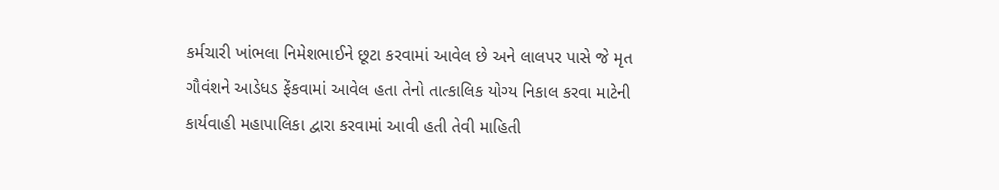કર્મચારી ખાંભલા નિમેશભાઈને છૂટા કરવામાં આવેલ છે અને લાલપર પાસે જે મૃત ગૌવંશને આડેધડ ફેંકવામાં આવેલ હતા તેનો તાત્કાલિક યોગ્ય નિકાલ કરવા માટેની કાર્યવાહી મહાપાલિકા દ્વારા કરવામાં આવી હતી તેવી માહિતી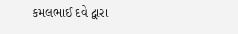કમલભાઈ દવે દ્વારા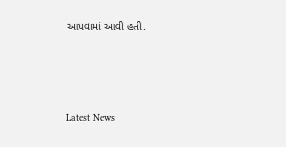આપવામાં આવી હતી.






Latest News